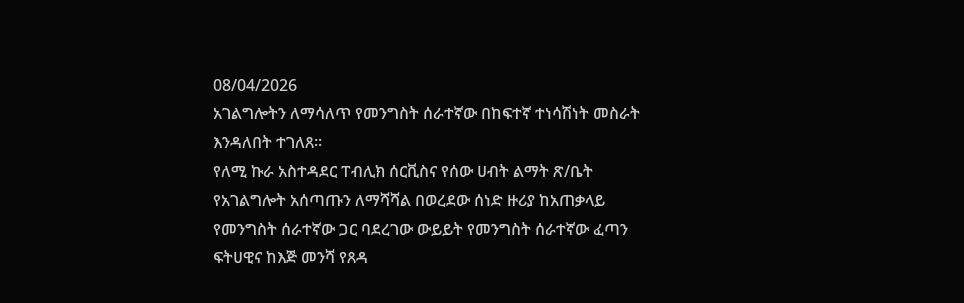08/04/2026
አገልግሎትን ለማሳለጥ የመንግስት ሰራተኛው በከፍተኛ ተነሳሽነት መስራት እንዳለበት ተገለጸ።
የለሚ ኩራ አስተዳደር ፐብሊክ ሰርቪስና የሰው ሀብት ልማት ጽ/ቤት የአገልግሎት አሰጣጡን ለማሻሻል በወረደው ሰነድ ዙሪያ ከአጠቃላይ የመንግስት ሰራተኛው ጋር ባደረገው ውይይት የመንግስት ሰራተኛው ፈጣን ፍትሀዊና ከእጅ መንሻ የጸዳ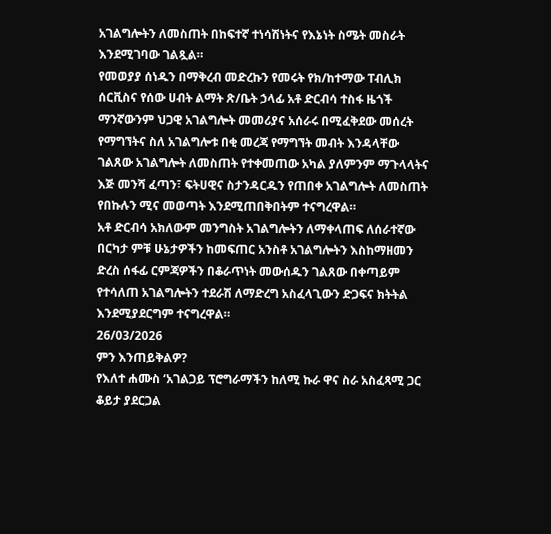አገልግሎትን ለመስጠት በከፍተኛ ተነሳሽነትና የእኔነት ስሜት መስራት እንደሚገባው ገልጿል።
የመወያያ ሰነዱን በማቅረብ መድረኩን የመሩት የክ/ከተማው ፐብሊክ ሰርቪስና የሰው ሀብት ልማት ጽ/ቤት ኃላፊ አቶ ድርብሳ ተስፋ ዜጎች ማንኛውንም ህጋዊ አገልግሎት መመሪያና አሰራሩ በሚፈቅደው መሰረት የማግኘትና ስለ አገልግሎቱ በቂ መረጃ የማግኘት መብት እንዳላቸው ገልጸው አገልግሎት ለመስጠት የተቀመጠው አካል ያለምንም ማጉላላትና እጅ መንሻ ፈጣን፣ ፍትሀዊና ስታንዳርዱን የጠበቀ አገልግሎት ለመስጠት የበኩሉን ሚና መወጣት እንደሚጠበቅበትም ተናግረዋል።
አቶ ድርብሳ አክለውም መንግስት አገልግሎትን ለማቀላጠፍ ለሰራተኛው በርካታ ምቹ ሁኔታዎችን ከመፍጠር አንስቶ አገልግሎትን እስከማዘመን ድረስ ሰፋፊ ርምጃዎችን በቆራጥነት መውሰዱን ገልጸው በቀጣይም የተሳለጠ አገልግሎትን ተደራሽ ለማድረግ አስፈላጊውን ድጋፍና ክትትል እንደሚያደርግም ተናግረዋል።
26/03/2026
ምን እንጠይቅልዎ?
የእለተ ሐሙስ ‘አገልጋይ ፕሮግራማችን ከለሚ ኩራ ዋና ስራ አስፈጻሚ ጋር ቆይታ ያደርጋል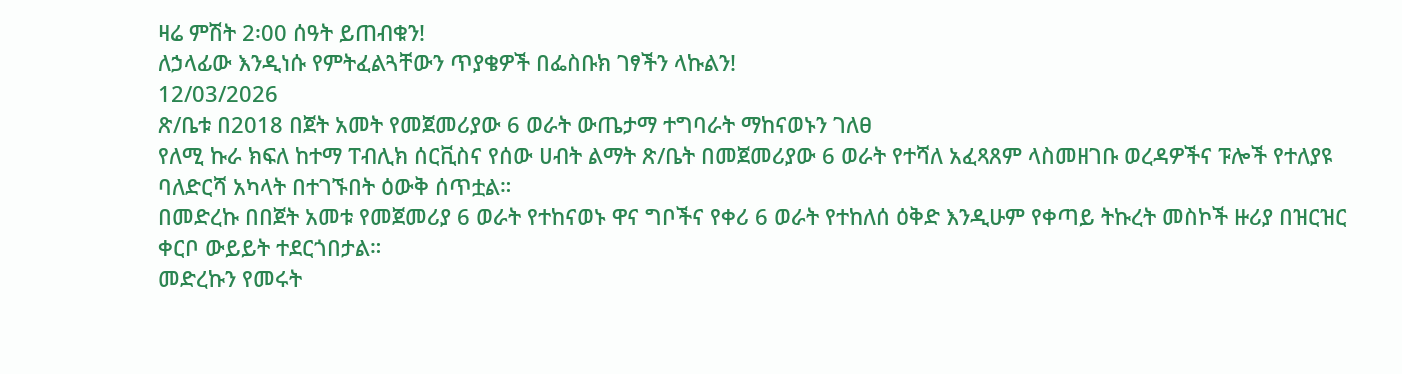ዛሬ ምሽት 2፡00 ሰዓት ይጠብቁን!
ለኃላፊው እንዲነሱ የምትፈልጓቸውን ጥያቄዎች በፌስቡክ ገፃችን ላኩልን!
12/03/2026
ጽ/ቤቱ በ2018 በጀት አመት የመጀመሪያው 6 ወራት ውጤታማ ተግባራት ማከናወኑን ገለፀ
የለሚ ኩራ ክፍለ ከተማ ፐብሊክ ሰርቪስና የሰው ሀብት ልማት ጽ/ቤት በመጀመሪያው 6 ወራት የተሻለ አፈጻጸም ላስመዘገቡ ወረዳዎችና ፑሎች የተለያዩ ባለድርሻ አካላት በተገኙበት ዕውቅ ሰጥቷል።
በመድረኩ በበጀት አመቱ የመጀመሪያ 6 ወራት የተከናወኑ ዋና ግቦችና የቀሪ 6 ወራት የተከለሰ ዕቅድ እንዲሁም የቀጣይ ትኩረት መስኮች ዙሪያ በዝርዝር ቀርቦ ውይይት ተደርጎበታል።
መድረኩን የመሩት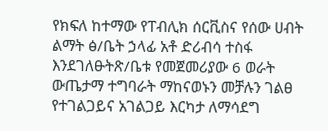የክፍለ ከተማው የፐብሊክ ሰርቪስና የሰው ሀብት ልማት ፅ/ቤት ኃላፊ አቶ ድሪብሳ ተስፋ እንደገለፁትጽ/ቤቱ የመጀመሪያው 6 ወራት ውጤታማ ተግባራት ማከናወኑን መቻሉን ገልፀ የተገልጋይና አገልጋይ እርካታ ለማሳደግ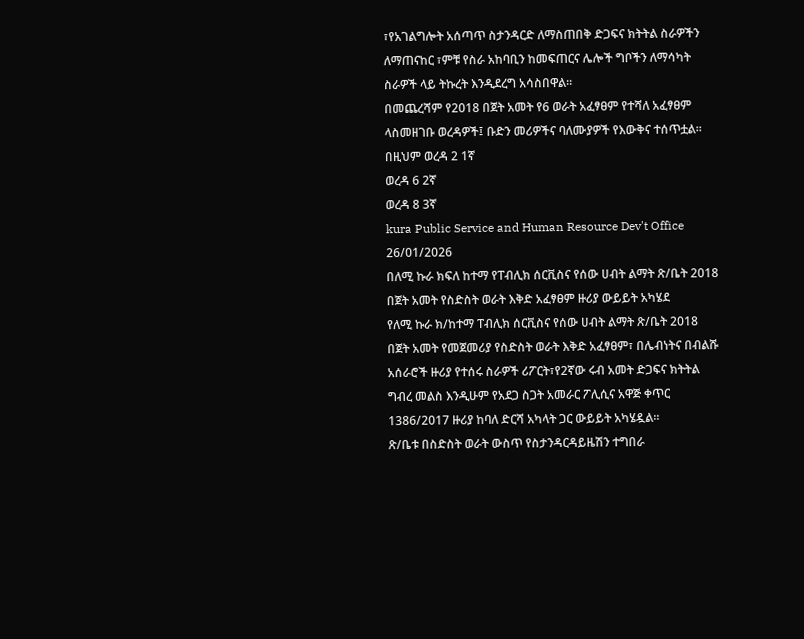፣የአገልግሎት አሰጣጥ ስታንዳርድ ለማስጠበቅ ድጋፍና ክትትል ስራዎችን ለማጠናከር ፣ምቹ የስራ አከባቢን ከመፍጠርና ሌሎች ግቦችን ለማሳካት ስራዎች ላይ ትኩረት እንዲደረግ አሳስበዋል።
በመጨረሻም የ2018 በጀት አመት የ6 ወራት አፈፃፀም የተሻለ አፈፃፀም ላስመዘገቡ ወረዳዎች፤ ቡድን መሪዎችና ባለሙያዎች የእውቅና ተሰጥቷል።
በዚህም ወረዳ 2 1ኛ
ወረዳ 6 2ኛ
ወረዳ 8 3ኛ
kura Public Service and Human Resource Dev't Office
26/01/2026
በለሚ ኩራ ክፍለ ከተማ የፐብሊክ ሰርቪስና የሰው ሀብት ልማት ጽ/ቤት 2018 በጀት አመት የስድስት ወራት እቅድ አፈፃፀም ዙሪያ ውይይት አካሄደ
የለሚ ኩራ ክ/ከተማ ፐብሊክ ሰርቪስና የሰው ሀብት ልማት ጽ/ቤት 2018 በጀት አመት የመጀመሪያ የስድስት ወራት እቅድ አፈፃፀም፣ በሌብነትና በብልሹ አሰራሮች ዙሪያ የተሰሩ ስራዎች ሪፖርት፣የ2ኛው ሩብ አመት ድጋፍና ክትትል ግብረ መልስ እንዲሁም የአደጋ ስጋት አመራር ፖሊሲና አዋጅ ቀጥር 1386/2017 ዙሪያ ከባለ ድርሻ አካላት ጋር ውይይት አካሄዷል።
ጽ/ቤቱ በስድስት ወራት ውስጥ የስታንዳርዳይዜሽን ተግበራ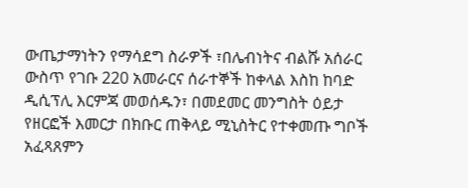ውጤታማነትን የማሳደግ ስራዎች ፣በሌብነትና ብልሹ አሰራር ውስጥ የገቡ 220 አመራርና ሰራተኞች ከቀላል እስከ ከባድ ዲሲፕሊ እርምጃ መወሰዱን፣ በመደመር መንግስት ዕይታ የዘርፎች እመርታ በክቡር ጠቅላይ ሚኒስትር የተቀመጡ ግቦች አፈጻጸምን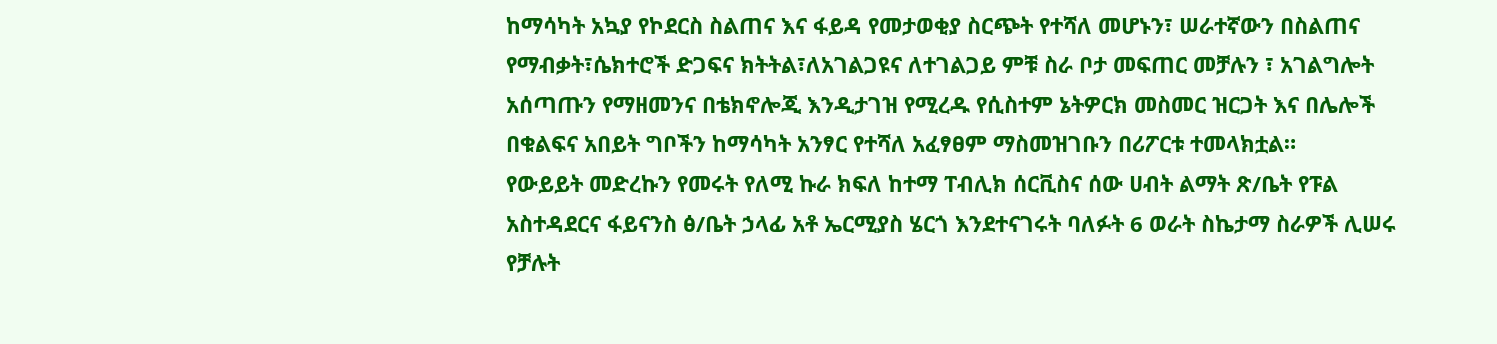ከማሳካት አኳያ የኮደርስ ስልጠና እና ፋይዳ የመታወቂያ ስርጭት የተሻለ መሆኑን፣ ሠራተኛውን በስልጠና የማብቃት፣ሴክተሮች ድጋፍና ክትትል፣ለአገልጋዩና ለተገልጋይ ምቹ ስራ ቦታ መፍጠር መቻሉን ፣ አገልግሎት አሰጣጡን የማዘመንና በቴክኖሎጂ እንዲታገዝ የሚረዱ የሲስተም ኔትዎርክ መስመር ዝርጋት እና በሌሎች በቁልፍና አበይት ግቦችን ከማሳካት አንፃር የተሻለ አፈፃፀም ማስመዝገቡን በሪፖርቱ ተመላክቷል።
የውይይት መድረኩን የመሩት የለሚ ኩራ ክፍለ ከተማ ፐብሊክ ሰርቪስና ሰው ሀብት ልማት ጽ/ቤት የፑል አስተዳደርና ፋይናንስ ፅ/ቤት ኃላፊ አቶ ኤርሚያስ ሄርጎ እንደተናገሩት ባለፉት 6 ወራት ስኬታማ ስራዎች ሊሠሩ የቻሉት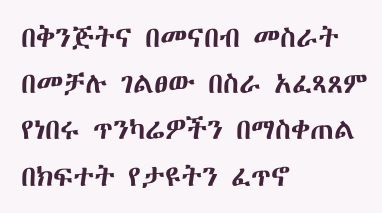በቅንጅትና በመናበብ መስራት በመቻሉ ገልፀው በስራ አፈጻጸም የነበሩ ጥንካሬዎችን በማስቀጠል በክፍተት የታዩትን ፈጥኖ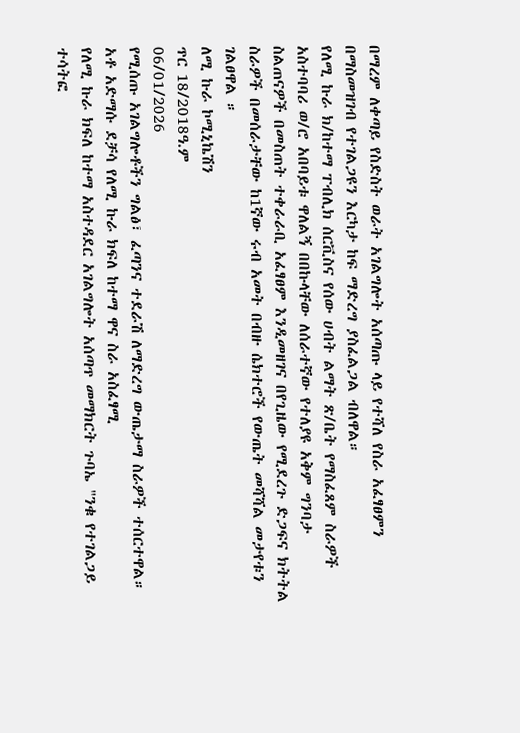በማረም ለቀጣይ የስድስት ወራት አገልግሎት አሰጣጡ ላይ የተሻለ የስራ አፈፃፀምን በማስመዝገብ የተገልጋዩን እርካታ ከፍ ማድረግ ያስፈልጋል ብለዋል።
የለሚ ኩራ ክ/ከተማ ፐብሊክ ሰርቪስና የሰው ሀብት ልማት ጽ/ቤት የማስፈጸም ስራዎች አስተባባሪ ወ/ሮ አበባይቱ ዋለልኝ በበኩላቸው ለሰራተኛው የተለያዩ አቅም ግንባታ ስልጠናዎች በመስጠት ተቀራራቢ አፈፃፀም እንዲመዘገና በየጊዜው የሚደረጉ ድጋፍና ክትትል ስራዎች በመሰራታቸው ከ1ኛው ሩብ አመት በብዙ ሴክተሮች የውጤት መሻሻል መታየቱን ገልፀዋል ።
ለሚ ኩራ ኮሚኒኬሽን
ጥር 18/2018ዓ.ም
06/01/2026
የሚሰጡ አገልግሎቶችን ግልፅ፣ ፈጣንና ተደራሽ ለማድረግ ውጤታማ ስራዎች ተሰርተዋል።
አቶ አድማሱ ደቻሳ የለሚ ኩራ ክፍለ ከተማ ዋና ስራ አስፈፃሚ
የለሚ ኩራ ክፍለ ከተማ አስተዳደር አገልግሎት አሰጣጥ መማክርት ጉባኤ "ንቁ የተገልጋይ ተሳትፎ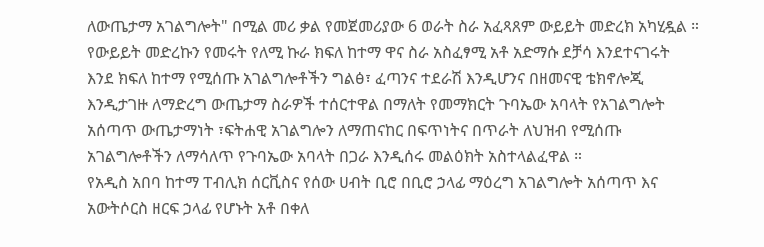ለውጤታማ አገልግሎት" በሚል መሪ ቃል የመጀመሪያው 6 ወራት ስራ አፈጻጸም ውይይት መድረክ አካሂዷል ።
የውይይት መድረኩን የመሩት የለሚ ኩራ ክፍለ ከተማ ዋና ስራ አስፈፃሚ አቶ አድማሱ ደቻሳ እንደተናገሩት
እንደ ክፍለ ከተማ የሚሰጡ አገልግሎቶችን ግልፅ፣ ፈጣንና ተደራሽ እንዲሆንና በዘመናዊ ቴክኖሎጂ እንዲታገዙ ለማድረግ ውጤታማ ስራዎች ተሰርተዋል በማለት የመማክርት ጉባኤው አባላት የአገልግሎት አሰጣጥ ውጤታማነት ፣ፍትሐዊ አገልግሎን ለማጠናከር በፍጥነትና በጥራት ለህዝብ የሚሰጡ አገልግሎቶችን ለማሳለጥ የጉባኤው አባላት በጋራ እንዲሰሩ መልዕክት አስተላልፈዋል ።
የአዲስ አበባ ከተማ ፐብሊክ ሰርቪስና የሰው ሀብት ቢሮ በቢሮ ኃላፊ ማዕረግ አገልግሎት አሰጣጥ እና አውትሶርስ ዘርፍ ኃላፊ የሆኑት አቶ በቀለ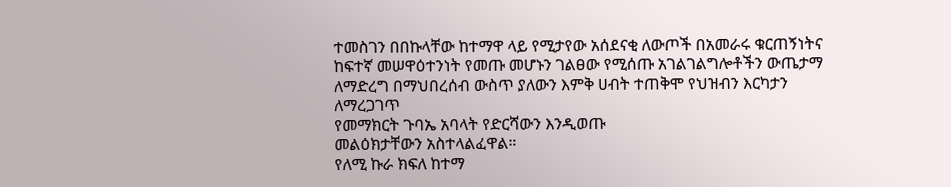ተመስገን በበኩላቸው ከተማዋ ላይ የሚታየው አሰደናቂ ለውጦች በአመራሩ ቁርጠኝነትና ከፍተኛ መሠዋዕተንነት የመጡ መሆኑን ገልፀው የሚሰጡ አገልገልግሎቶችን ውጤታማ ለማድረግ በማህበረሰብ ውስጥ ያለውን እምቅ ሀብት ተጠቅሞ የህዝብን እርካታን ለማረጋገጥ
የመማክርት ጉባኤ አባላት የድርሻውን እንዲወጡ
መልዕክታቸውን አስተላልፈዋል።
የለሚ ኩራ ክፍለ ከተማ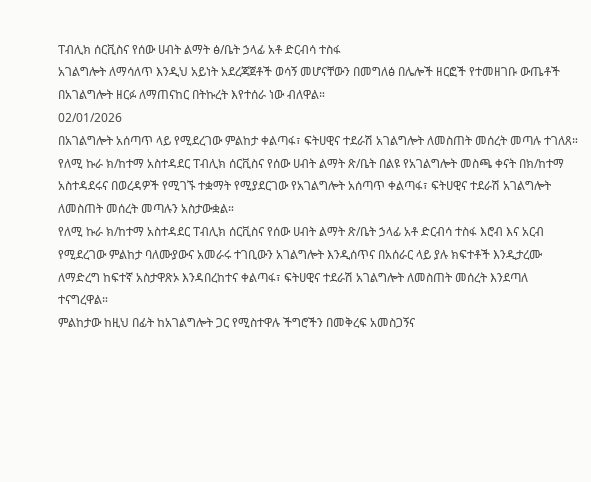ፐብሊክ ሰርቪስና የሰው ሀብት ልማት ፅ/ቤት ኃላፊ አቶ ድርብሳ ተስፋ
አገልግሎት ለማሳለጥ እንዲህ አይነት አደረጃጀቶች ወሳኝ መሆናቸውን በመግለፅ በሌሎች ዘርፎች የተመዘገቡ ውጤቶች በአገልግሎት ዘርፉ ለማጠናከር በትኩረት እየተሰራ ነው ብለዋል።
02/01/2026
በአገልግሎት አሰጣጥ ላይ የሚደረገው ምልከታ ቀልጣፋ፣ ፍትሀዊና ተደራሽ አገልግሎት ለመስጠት መሰረት መጣሉ ተገለጸ።
የለሚ ኩራ ክ/ከተማ አስተዳደር ፐብሊክ ሰርቪስና የሰው ሀብት ልማት ጽ/ቤት በልዩ የአገልግሎት መስጫ ቀናት በክ/ከተማ አስተዳደሩና በወረዳዎች የሚገኙ ተቋማት የሚያደርገው የአገልግሎት አሰጣጥ ቀልጣፋ፣ ፍትሀዊና ተደራሽ አገልግሎት ለመስጠት መሰረት መጣሉን አስታውቋል።
የለሚ ኩራ ክ/ከተማ አስተዳደር ፐብሊክ ሰርቪስና የሰው ሀብት ልማት ጽ/ቤት ኃላፊ አቶ ድርብሳ ተስፋ እሮብ እና አርብ የሚደረገው ምልከታ ባለሙያውና አመራሩ ተገቢውን አገልግሎት እንዲሰጥና በአሰራር ላይ ያሉ ክፍተቶች እንዲታረሙ ለማድረግ ከፍተኛ አስታዋጽኦ እንዳበረከተና ቀልጣፋ፣ ፍትሀዊና ተደራሽ አገልግሎት ለመስጠት መሰረት እንደጣለ ተናግረዋል።
ምልከታው ከዚህ በፊት ከአገልግሎት ጋር የሚስተዋሉ ችግሮችን በመቅረፍ አመስጋኝና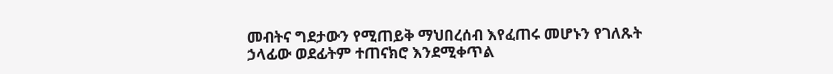መብትና ግደታውን የሚጠይቅ ማህበረሰብ እየፈጠሩ መሆኑን የገለጹት ኃላፊው ወደፊትም ተጠናክሮ እንደሚቀጥል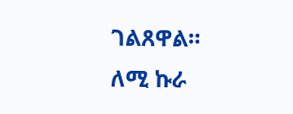ገልጸዋል።
ለሚ ኩራ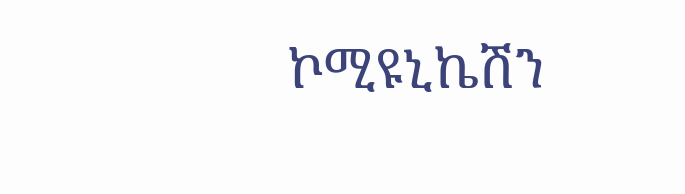ኮሚዩኒኬሽን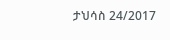ታህሳስ 24/2017